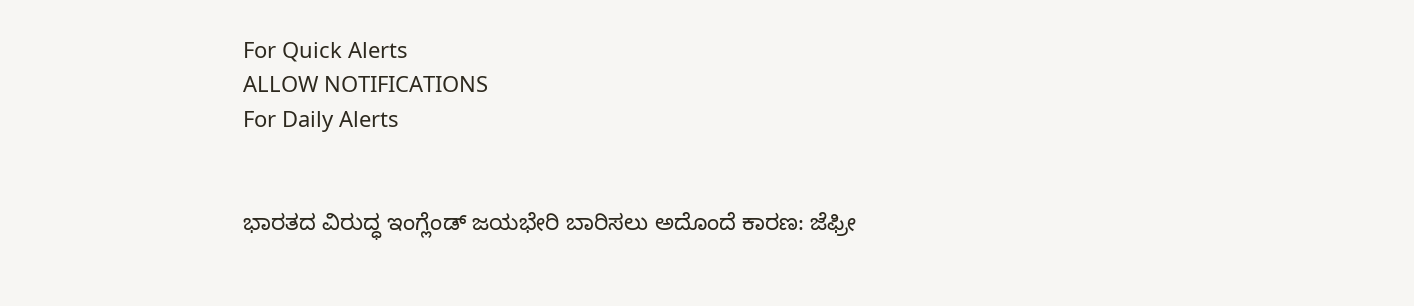For Quick Alerts
ALLOW NOTIFICATIONS
For Daily Alerts


ಭಾರತದ ವಿರುದ್ಧ ಇಂಗ್ಲೆಂಡ್ ಜಯಭೇರಿ ಬಾರಿಸಲು ಅದೊಂದೆ ಕಾರಣ: ಜೆಫ್ರೀ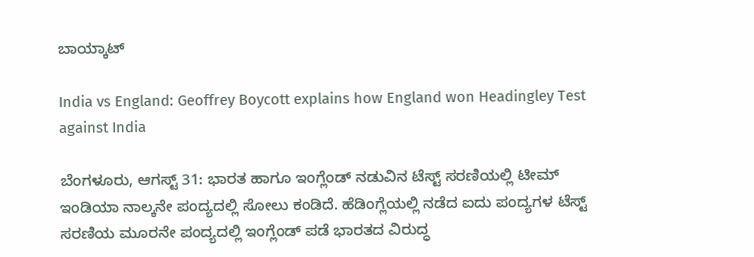ಬಾಯ್ಕಾಟ್

India vs England: Geoffrey Boycott explains how England won Headingley Test against India

ಬೆಂಗಳೂರು, ಆಗಸ್ಟ್ 31: ಭಾರತ ಹಾಗೂ ಇಂಗ್ಲೆಂಡ್ ನಡುವಿನ ಟೆಸ್ಟ್ ಸರಣಿಯಲ್ಲಿ ಟೀಮ್ ಇಂಡಿಯಾ ನಾಲ್ಕನೇ ಪಂದ್ಯದಲ್ಲಿ ಸೋಲು ಕಂಡಿದೆ. ಹೆಡಿಂಗ್ಲೆಯಲ್ಲಿ ನಡೆದ ಐದು ಪಂದ್ಯಗಳ ಟೆಸ್ಟ್ ಸರಣಿಯ ಮೂರನೇ ಪಂದ್ಯದಲ್ಲಿ ಇಂಗ್ಲೆಂಡ್ ಪಡೆ ಭಾರತದ ವಿರುದ್ಧ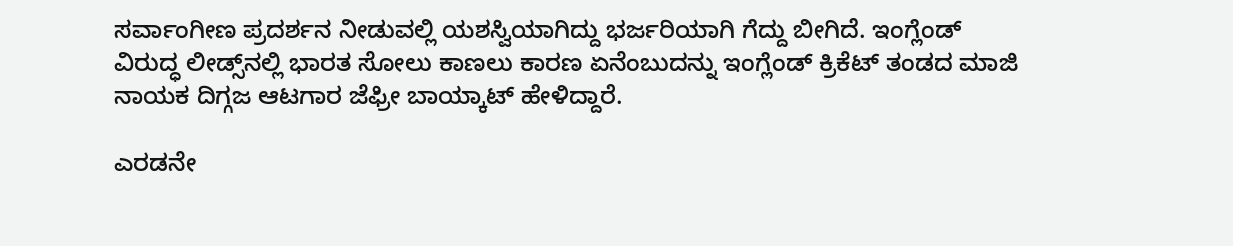ಸರ್ವಾಂಗೀಣ ಪ್ರದರ್ಶನ ನೀಡುವಲ್ಲಿ ಯಶಸ್ವಿಯಾಗಿದ್ದು ಭರ್ಜರಿಯಾಗಿ ಗೆದ್ದು ಬೀಗಿದೆ. ಇಂಗ್ಲೆಂಡ್ ವಿರುದ್ಧ ಲೀಡ್ಸ್‌ನಲ್ಲಿ ಭಾರತ ಸೋಲು ಕಾಣಲು ಕಾರಣ ಏನೆಂಬುದನ್ನು ಇಂಗ್ಲೆಂಡ್ ಕ್ರಿಕೆಟ್ ತಂಡದ ಮಾಜಿ ನಾಯಕ ದಿಗ್ಗಜ ಆಟಗಾರ ಜೆಫ್ರೀ ಬಾಯ್ಕಾಟ್ ಹೇಳಿದ್ದಾರೆ.

ಎರಡನೇ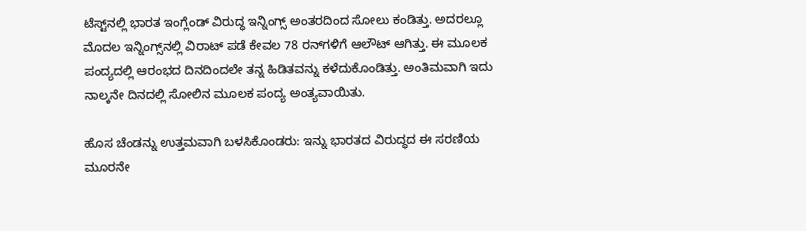ಟೆಸ್ಟ್‌ನಲ್ಲಿ ಭಾರತ ಇಂಗ್ಲೆಂಡ್ ವಿರುದ್ಧ ಇನ್ನಿಂಗ್ಸ್ ಅಂತರದಿಂದ ಸೋಲು ಕಂಡಿತ್ತು. ಅದರಲ್ಲೂ ಮೊದಲ ಇನ್ನಿಂಗ್ಸ್‌ನಲ್ಲಿ ವಿರಾಟ್ ಪಡೆ ಕೇವಲ 78 ರನ್‌ಗಳಿಗೆ ಆಲೌಟ್ ಆಗಿತ್ತು. ಈ ಮೂಲಕ ಪಂದ್ಯದಲ್ಲಿ ಆರಂಭದ ದಿನದಿಂದಲೇ ತನ್ನ ಹಿಡಿತವನ್ನು ಕಳೆದುಕೊಂಡಿತ್ತು. ಅಂತಿಮವಾಗಿ ಇದು ನಾಲ್ಕನೇ ದಿನದಲ್ಲಿ ಸೋಲಿನ ಮೂಲಕ ಪಂದ್ಯ ಅಂತ್ಯವಾಯಿತು.

ಹೊಸ ಚೆಂಡನ್ನು ಉತ್ತಮವಾಗಿ ಬಳಸಿಕೊಂಡರು: ಇನ್ನು ಭಾರತದ ವಿರುದ್ಧದ ಈ ಸರಣಿಯ ಮೂರನೇ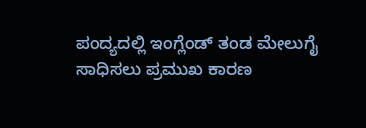ಪಂದ್ಯದಲ್ಲಿ ಇಂಗ್ಲೆಂಡ್ ತಂಡ ಮೇಲುಗೈ ಸಾಧಿಸಲು ಪ್ರಮುಖ ಕಾರಣ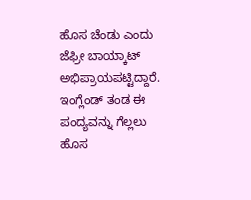ಹೊಸ ಚೆಂಡು ಎಂದು ಜೆಫ್ರೀ ಬಾಯ್ಕಾಟ್ ಅಭಿಪ್ರಾಯಪಟ್ಟಿದ್ದಾರೆ. ಇಂಗ್ಲೆಂಡ್ ತಂಡ ಈ ಪಂದ್ಯವನ್ನು ಗೆಲ್ಲಲು ಹೊಸ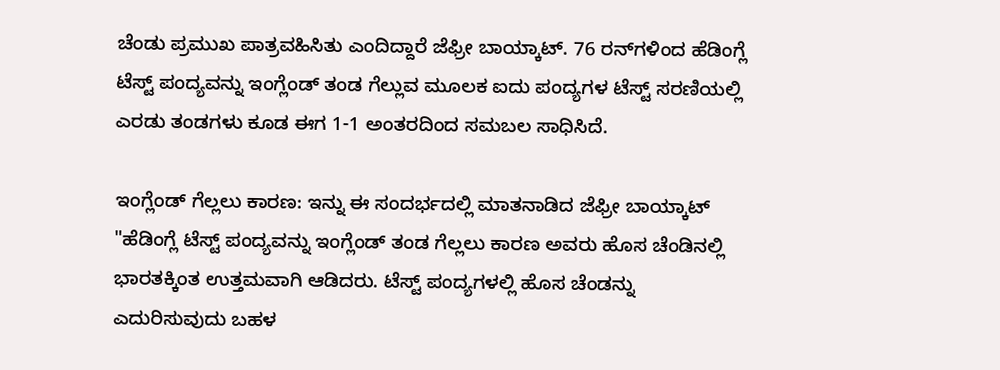ಚೆಂಡು ಪ್ರಮುಖ ಪಾತ್ರವಹಿಸಿತು ಎಂದಿದ್ದಾರೆ ಜೆಫ್ರೀ ಬಾಯ್ಕಾಟ್. 76 ರನ್‌ಗಳಿಂದ ಹೆಡಿಂಗ್ಲೆ ಟೆಸ್ಟ್ ಪಂದ್ಯವನ್ನು ಇಂಗ್ಲೆಂಡ್ ತಂಡ ಗೆಲ್ಲುವ ಮೂಲಕ ಐದು ಪಂದ್ಯಗಳ ಟೆಸ್ಟ್ ಸರಣಿಯಲ್ಲಿ ಎರಡು ತಂಡಗಳು ಕೂಡ ಈಗ 1-1 ಅಂತರದಿಂದ ಸಮಬಲ ಸಾಧಿಸಿದೆ.

ಇಂಗ್ಲೆಂಡ್ ಗೆಲ್ಲಲು ಕಾರಣ: ಇನ್ನು ಈ ಸಂದರ್ಭದಲ್ಲಿ ಮಾತನಾಡಿದ ಜೆಫ್ರೀ ಬಾಯ್ಕಾಟ್ "ಹೆಡಿಂಗ್ಲೆ ಟೆಸ್ಟ್ ಪಂದ್ಯವನ್ನು ಇಂಗ್ಲೆಂಡ್ ತಂಡ ಗೆಲ್ಲಲು ಕಾರಣ ಅವರು ಹೊಸ ಚೆಂಡಿನಲ್ಲಿ ಭಾರತಕ್ಕಿಂತ ಉತ್ತಮವಾಗಿ ಆಡಿದರು. ಟೆಸ್ಟ್ ಪಂದ್ಯಗಳಲ್ಲಿ ಹೊಸ ಚೆಂಡನ್ನು ಎದುರಿಸುವುದು ಬಹಳ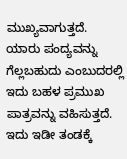ಮುಖ್ಯವಾಗುತ್ತದೆ. ಯಾರು ಪಂದ್ಯವನ್ನು ಗೆಲ್ಲಬಹುದು ಎಂಬುದರಲ್ಲಿ ಇದು ಬಹಳ ಪ್ರಮುಖ ಪಾತ್ರವನ್ನು ವಹಿಸುತ್ತದೆ. ಇದು ಇಡೀ ತಂಡಕ್ಕೆ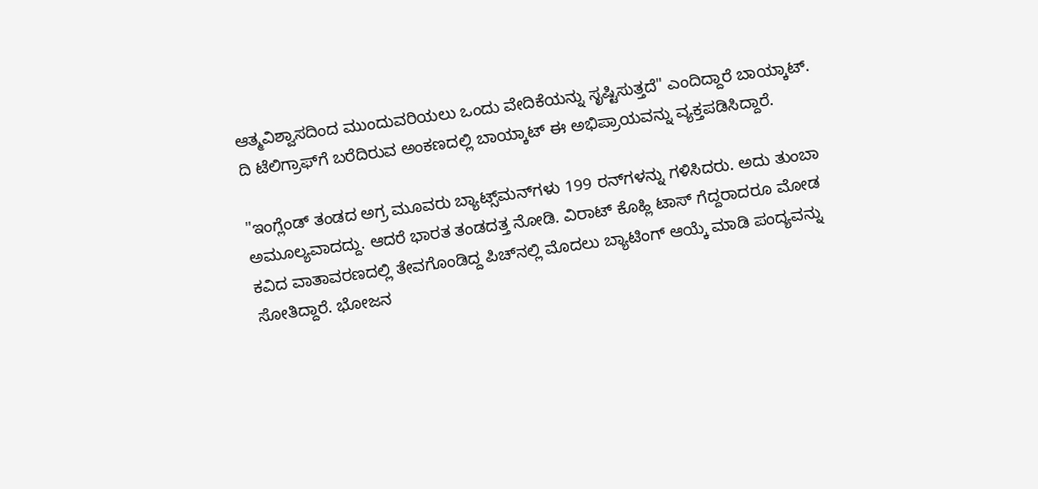ಆತ್ಮವಿಶ್ವಾಸದಿಂದ ಮುಂದುವರಿಯಲು ಒಂದು ವೇದಿಕೆಯನ್ನು ಸೃಷ್ಟಿಸುತ್ತದೆ" ಎಂದಿದ್ದಾರೆ ಬಾಯ್ಕಾಟ್. ದಿ ಟೆಲಿಗ್ರಾಫ್‌ಗೆ ಬರೆದಿರುವ ಅಂಕಣದಲ್ಲಿ ಬಾಯ್ಕಾಟ್ ಈ ಅಭಿಪ್ರಾಯವನ್ನು ವ್ಯಕ್ತಪಡಿಸಿದ್ದಾರೆ.

"ಇಂಗ್ಲೆಂಡ್ ತಂಡದ ಅಗ್ರ ಮೂವರು ಬ್ಯಾಟ್ಸ್‌ಮನ್‌ಗಳು 199 ರನ್‌ಗಳನ್ನು ಗಳಿಸಿದರು. ಅದು ತುಂಬಾ ಅಮೂಲ್ಯವಾದದ್ದು. ಆದರೆ ಭಾರತ ತಂಡದತ್ತ ನೋಡಿ. ವಿರಾಟ್ ಕೊಹ್ಲಿ ಟಾಸ್ ಗೆದ್ದರಾದರೂ ಮೋಡ ಕವಿದ ವಾತಾವರಣದಲ್ಲಿ ತೇವಗೊಂಡಿದ್ದ ಪಿಚ್‌ನಲ್ಲಿ ಮೊದಲು ಬ್ಯಾಟಿಂಗ್ ಆಯ್ಕೆ ಮಾಡಿ ಪಂದ್ಯವನ್ನು ಸೋತಿದ್ದಾರೆ. ಭೋಜನ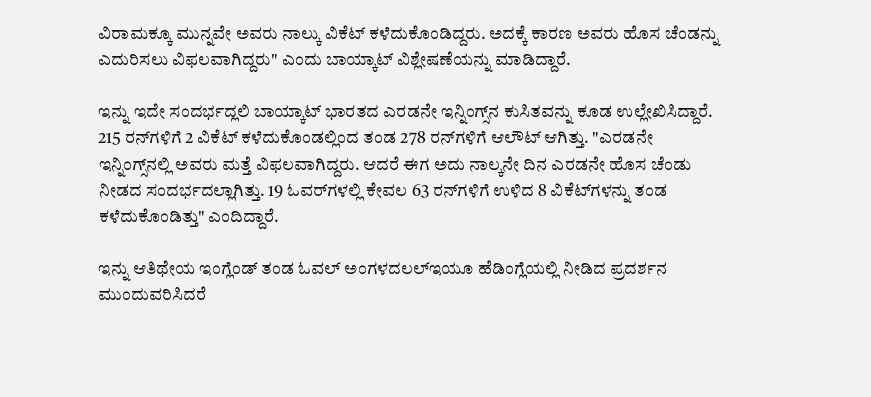ವಿರಾಮಕ್ಕೂ ಮುನ್ನವೇ ಅವರು ನಾಲ್ಕು ವಿಕೆಟ್ ಕಳೆದುಕೊಂಡಿದ್ದರು. ಅದಕ್ಕೆ ಕಾರಣ ಅವರು ಹೊಸ ಚೆಂಡನ್ನು ಎದುರಿಸಲು ವಿಫಲವಾಗಿದ್ದರು" ಎಂದು ಬಾಯ್ಕಾಟ್ ವಿಶ್ಲೇಷಣೆಯನ್ನು ಮಾಡಿದ್ದಾರೆ.

ಇನ್ನು ಇದೇ ಸಂದರ್ಭದ್ಲಲಿ ಬಾಯ್ಕಾಟ್ ಭಾರತದ ಎರಡನೇ ಇನ್ನಿಂಗ್ಸ್‌ನ ಕುಸಿತವನ್ನು ಕೂಡ ಉಲ್ಲೇಖಿಸಿದ್ದಾರೆ. 215 ರನ್‌ಗಳಿಗೆ 2 ವಿಕೆಟ್ ಕಳೆದುಕೊಂಡಲ್ಲಿಂದ ತಂಡ 278 ರನ್‌ಗಳಿಗೆ ಆಲೌಟ್ ಆಗಿತ್ತು. "ಎರಡನೇ ಇನ್ನಿಂಗ್ಸ್‌ನಲ್ಲಿ ಅವರು ಮತ್ತೆ ವಿಫಲವಾಗಿದ್ದರು. ಆದರೆ ಈಗ ಅದು ನಾಲ್ಕನೇ ದಿನ ಎರಡನೇ ಹೊಸ ಚೆಂಡು ನೀಡದ ಸಂದರ್ಭದಲ್ಲಾಗಿತ್ತು. 19 ಓವರ್‌ಗಳಲ್ಲಿ ಕೇವಲ 63 ರನ್‌ಗಳಿಗೆ ಉಳಿದ 8 ವಿಕೆಟ್‌ಗಳನ್ನು ತಂಡ ಕಳೆದುಕೊಂಡಿತ್ತು" ಎಂದಿದ್ದಾರೆ.

ಇನ್ನು ಆತಿಥೇಯ ಇಂಗ್ಲೆಂಡ್ ತಂಡ ಓವಲ್ ಅಂಗಳದಲಲ್ಇಯೂ ಹೆಡಿಂಗ್ಲೆಯಲ್ಲಿ ನೀಡಿದ ಪ್ರದರ್ಶನ ಮುಂದುವರಿಸಿದರೆ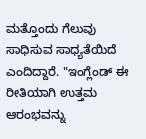ಮತ್ತೊಂದು ಗೆಲುವು ಸಾಧಿಸುವ ಸಾಧ್ಯತೆಯಿದೆ ಎಂದಿದ್ದಾರೆ. "ಇಂಗ್ಲೆಂಡ್ ಈ ರೀತಿಯಾಗಿ ಉತ್ತಮ ಆರಂಭವನ್ನು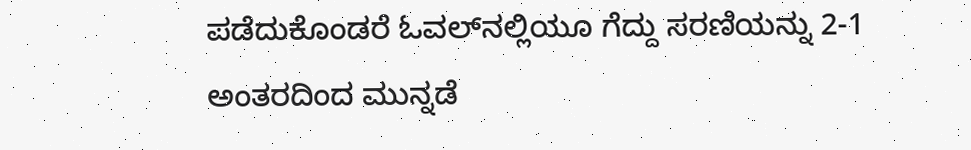ಪಡೆದುಕೊಂಡರೆ ಓವಲ್‌ನಲ್ಲಿಯೂ ಗೆದ್ದು ಸರಣಿಯನ್ನು 2-1 ಅಂತರದಿಂದ ಮುನ್ನಡೆ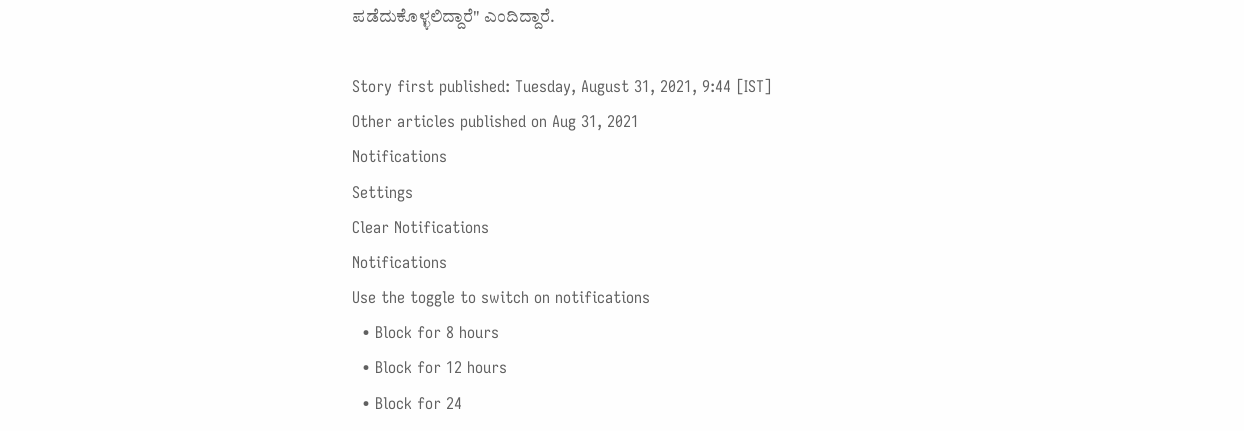ಪಡೆದುಕೊಳ್ಳಲಿದ್ದಾರೆ" ಎಂದಿದ್ದಾರೆ.

Story first published: Tuesday, August 31, 2021, 9:44 [IST]
Other articles published on Aug 31, 2021
Notifications
Settings
Clear Notifications
Notifications
Use the toggle to switch on notifications
  • Block for 8 hours
  • Block for 12 hours
  • Block for 24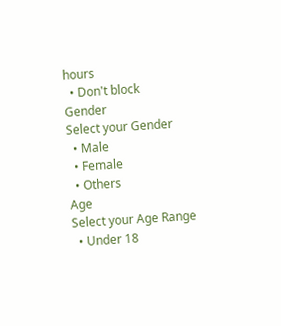hours
  • Don't block
Gender
Select your Gender
  • Male
  • Female
  • Others
Age
Select your Age Range
  • Under 18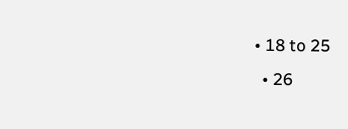• 18 to 25
  • 26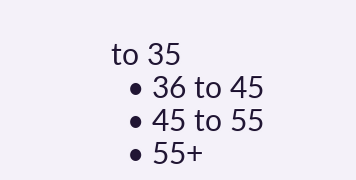to 35
  • 36 to 45
  • 45 to 55
  • 55+